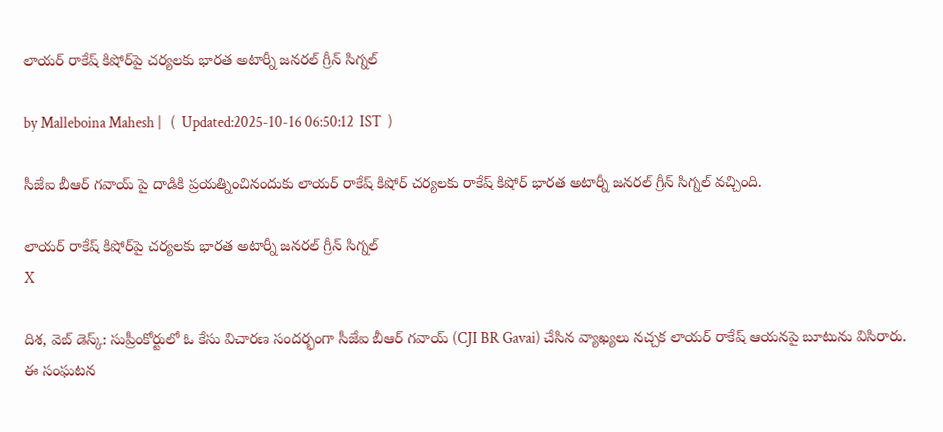లాయర్ రాకేష్ కిషోర్‌పై చర్యలకు భారత అటార్నీ జనరల్ గ్రీన్ సిగ్నల్

by Malleboina Mahesh |   (  Updated:2025-10-16 06:50:12  IST  )

సీజేఐ బీఆర్ గవాయ్ పై దాడికి ప్రయత్నించినందుకు లాయర్ రాకేష్ కిషోర్ చర్యలకు రాకేష్ కిషోర్ భారత అటార్నీ జనరల్ గ్రీన్ సిగ్నల్ వచ్చింది.

లాయర్ రాకేష్ కిషోర్‌పై చర్యలకు భారత అటార్నీ జనరల్ గ్రీన్ సిగ్నల్
X

దిశ, వెబ్ డెస్క్: సుప్రీంకోర్టులో ఓ కేసు విచారణ సందర్భంగా సీజేఐ బీఆర్ గవాయ్ (CJI BR Gavai) చేసిన వ్యాఖ్యలు నచ్చక లాయర్ రాకేష్ ఆయనపై బూటును విసిరారు. ఈ సంఘటన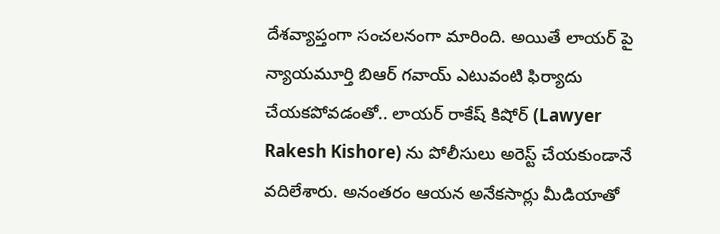దేశవ్యాప్తంగా సంచలనంగా మారింది. అయితే లాయర్ పై న్యాయమూర్తి బిఆర్ గవాయ్ ఎటువంటి ఫిర్యాదు చేయకపోవడంతో.. లాయర్ రాకేష్ కిషోర్ (Lawyer Rakesh Kishore) ను పోలీసులు అరెస్ట్ చేయకుండానే వదిలేశారు. అనంతరం ఆయన అనేకసార్లు మీడియాతో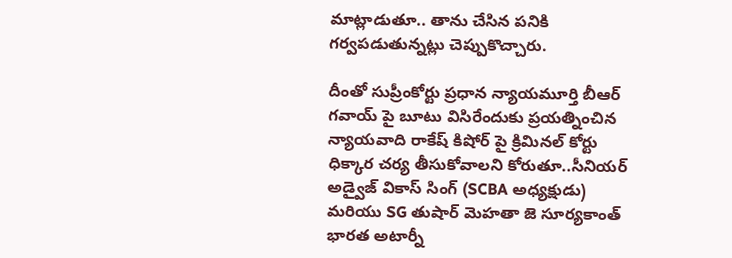మాట్లాడుతూ.. తాను చేసిన పనికి గర్వపడుతున్నట్లు చెప్పుకొచ్చారు.

దీంతో సుప్రీంకోర్టు ప్రధాన న్యాయమూర్తి బీఆర్ గవాయ్ పై బూటు విసిరేందుకు ప్రయత్నించిన న్యాయవాది రాకేష్ కిషోర్ పై క్రిమినల్ కోర్టు ధిక్కార చర్య తీసుకోవాలని కోరుతూ..సీనియర్ అడ్వైజ్ వికాస్ సింగ్ (SCBA అధ్యక్షుడు) మరియు SG తుషార్ మెహతా జె సూర్యకాంత్ భారత అటార్నీ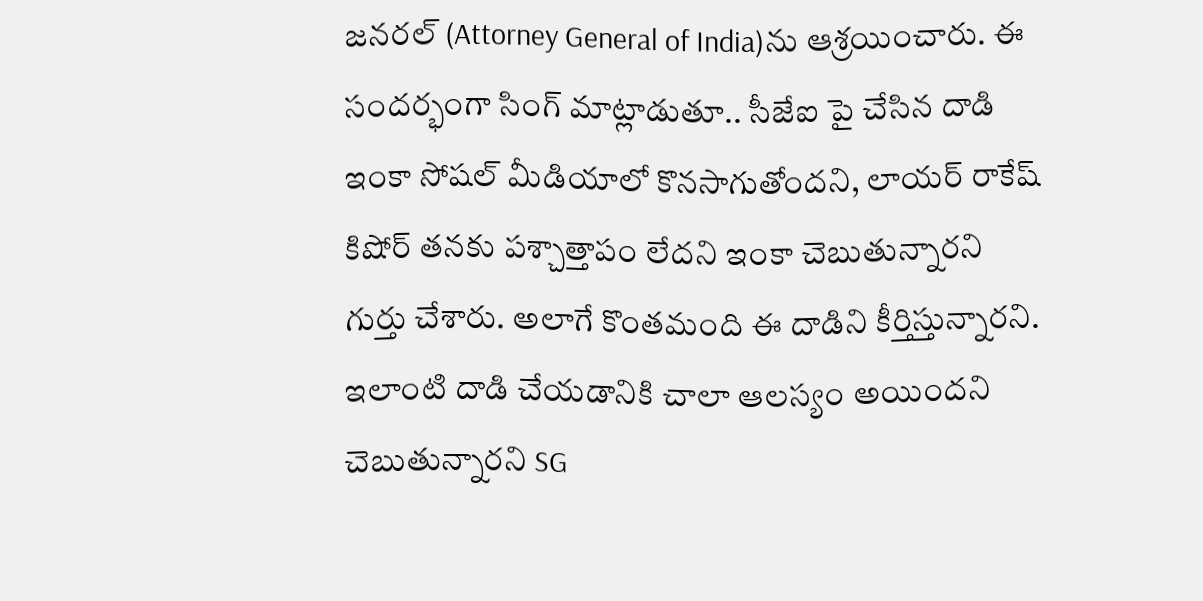జనరల్ (Attorney General of India)ను ఆశ్రయించారు. ఈ సందర్భంగా సింగ్ మాట్లాడుతూ.. సీజేఐ పై చేసిన దాడి ఇంకా సోషల్ మీడియాలో కొనసాగుతోందని, లాయర్ రాకేష్ కిషోర్ తనకు పశ్చాత్తాపం లేదని ఇంకా చెబుతున్నారని గుర్తు చేశారు. అలాగే కొంతమంది ఈ దాడిని కీర్తిస్తున్నారని. ఇలాంటి దాడి చేయడానికి చాలా ఆలస్యం అయిందని చెబుతున్నారని SG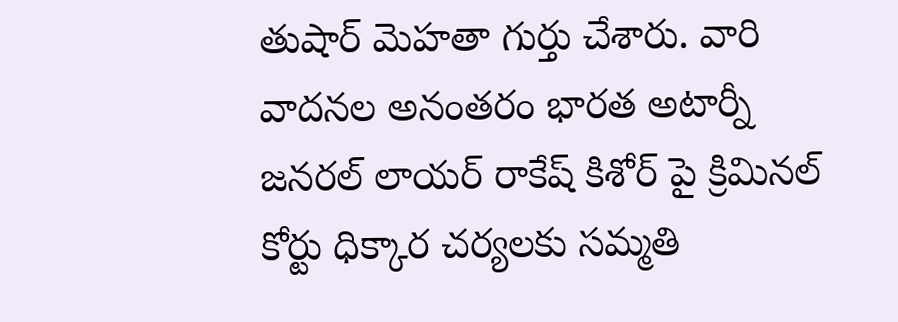తుషార్ మెహతా గుర్తు చేశారు. వారి వాదనల అనంతరం భారత అటార్నీ జనరల్ లాయర్ రాకేష్ కిశోర్ పై క్రిమినల్ కోర్టు ధిక్కార చర్యలకు సమ్మతి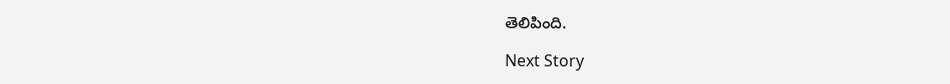తెలిపింది.

Next Story